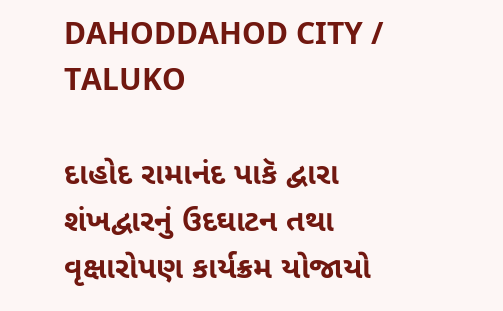DAHODDAHOD CITY / TALUKO

દાહોદ રામાનંદ પાકૅ દ્વારા શંખદ્વારનું ઉદઘાટન તથા વૃક્ષારોપણ કાર્યક્રમ યોજાયો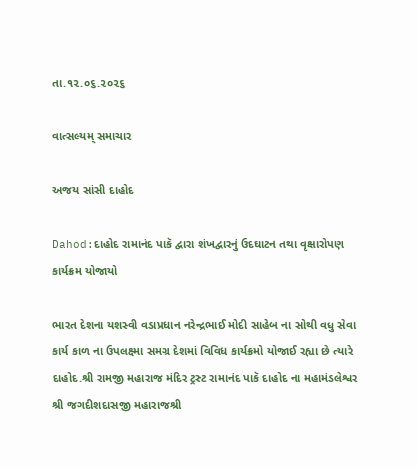તા.૧૨.૦૬.૨૦૨૬

વાત્સલ્યમ્ સમાચાર

અજય સાંસી દાહોદ

Dahod:દાહોદ રામાનંદ પાકૅ દ્વારા શંખદ્વારનું ઉદઘાટન તથા વૃક્ષારોપણ કાર્યક્રમ યોજાયો

ભારત દેશના યશસ્વી વડાપ્રધાન નરેન્દ્રભાઈ મોદી સાહેબ ના સોથી વધુ સેવા કાર્ય કાળ ના ઉપલક્ષ્મા સમગ્ર દેશમાં વિવિધ કાર્યક્રમો યોજાઈ રહ્યા છે ત્યારે દાહોદ.શ્રી રામજી મહારાજ મંદિર ટ્રસ્ટ રામાનંદ પાકૅ દાહોદ ના મહામંડલેશ્વર શ્રી જગદીશદાસજી મહારાજશ્રી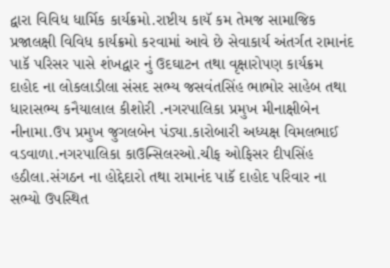દ્વારા વિવિધ ધાર્મિક કાર્યક્રમો.રાષ્ટીય કાયૅ કમ તેમજ સામાજિક પ્રજાલક્ષી વિવિધ કાર્યક્રમો કરવામાં આવે છે સેવાકાર્ય અંતર્ગત રામાનંદ પાકૅ પરિસર પાસે શંખદ્વાર નું ઉદઘાટન તથા વૃક્ષારોપણ કાર્યક્રમ દાહોદ ના લોકલાડીલા સંસદ સભ્ય જસવંતસિંહ ભાભોર સાહેબ તથા ધારાસભ્ય કનૈયાલાલ કીશોરી .નગરપાલિકા પ્રમુખ મીનાક્ષીબેન નીનામા.ઉપ પ્રમુખ જુગલબેન પંડ્યા.કારોબારી અધ્યક્ષ વિમલભાઈ વડવાળા.નગરપાલિકા કાઉન્સિલરઓ.ચીફ ઓફિસર દીપસિંહ હઠીલા.સંગઠન ના હોદ્દેદારો તથા રામાનંદ પાકૅ દાહોદ પરિવાર ના સભ્યો ઉપસ્થિત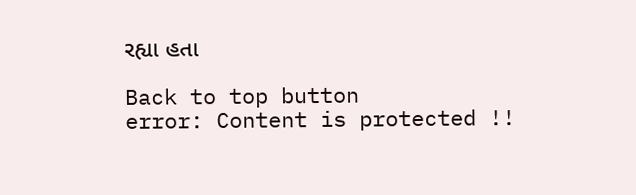રહ્યા હતા

Back to top button
error: Content is protected !!